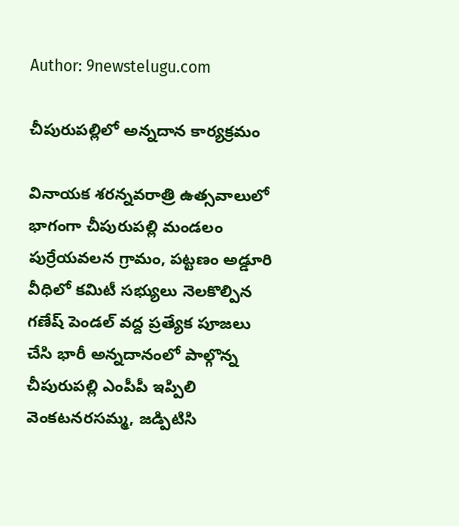Author: 9newstelugu.com

చీపురుపల్లిలో అన్నదాన కార్యక్రమం

వినాయక శరన్నవరాత్రి ఉత్సవాలులో భాగంగా చీపురుపల్లి మండలం పుర్రేయవలన గ్రామం, పట్టణం అడ్డూరి వీధిలో కమిటీ సభ్యులు నెలకొల్పిన గణేష్ పెండల్ వద్ద ప్రత్యేక పూజలు చేసి భారీ అన్నదానంలో పాల్గొన్న చీపురుపల్లి ఎంపీపీ ఇప్పిలి వెంకటనరసమ్మ, జడ్పిటిసి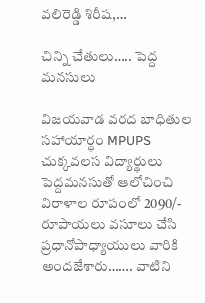వలిరెడ్డి శిరీష,…

చిన్ని చేతులు….. పెద్ద మనసులు

విజయవాడ వరద బాధితుల సహాయార్ధం MPUPS చుక్కవలస విద్యార్థులు పెద్దమనసుతో ఆలోచించి విరాళాల రూపంలో 2090/- రూపాయలు వసూలు చేసి ప్రధానోపాధ్యాయులు వారికి అందజేశారు……. వాటిని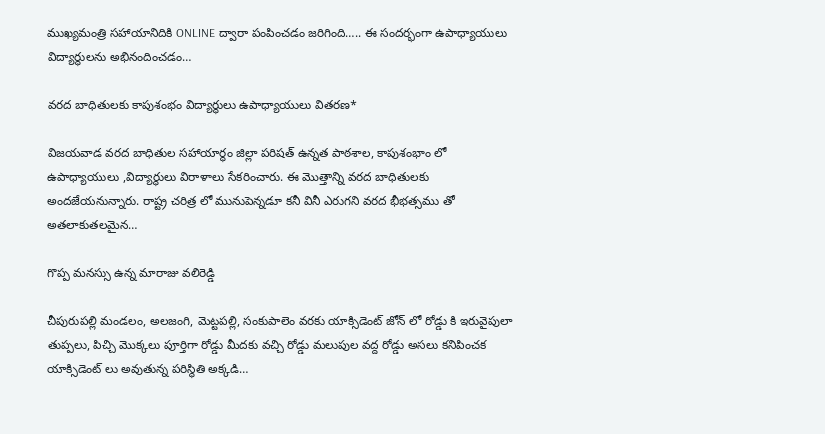ముఖ్యమంత్రి సహాయానిదికి ONLINE ద్వారా పంపించడం జరిగింది….. ఈ సందర్భంగా ఉపాధ్యాయులు విద్యార్థులను అభినందించడం…

వరద బాధితులకు కాపుశంభం విద్యార్థులు ఉపాధ్యాయులు వితరణ*

విజయవాడ వరద బాధితుల సహాయార్థం జిల్లా పరిషత్ ఉన్నత పాఠశాల, కాపుశంభాం లో ఉపాధ్యాయులు ,విద్యార్థులు విరాళాలు సేకరించారు. ఈ మొత్తాన్ని వరద బాధితులకు అందజేయనున్నారు. రాష్ట్ర చరిత్ర లో మునుపెన్నడూ కనీ వినీ ఎరుగని వరద భీభత్సము తో అతలాకుతలమైన…

గొప్ప మనస్సు ఉన్న మారాజు వలిరెడ్డి

చీపురుపల్లి మండలం, అలజంగి, మెట్టపల్లి, సంకుపాలెం వరకు యాక్సిడెంట్ జోన్ లో రోడ్డు కి ఇరువైపులా తుప్పలు, పిచ్చి మొక్కలు పూర్తిగా రోడ్డు మీదకు వచ్చి రోడ్డు మలుపుల వద్ద రోడ్డు అసలు కనిపించక యాక్సిడెంట్ లు అవుతున్న పరిస్థితి అక్కడి…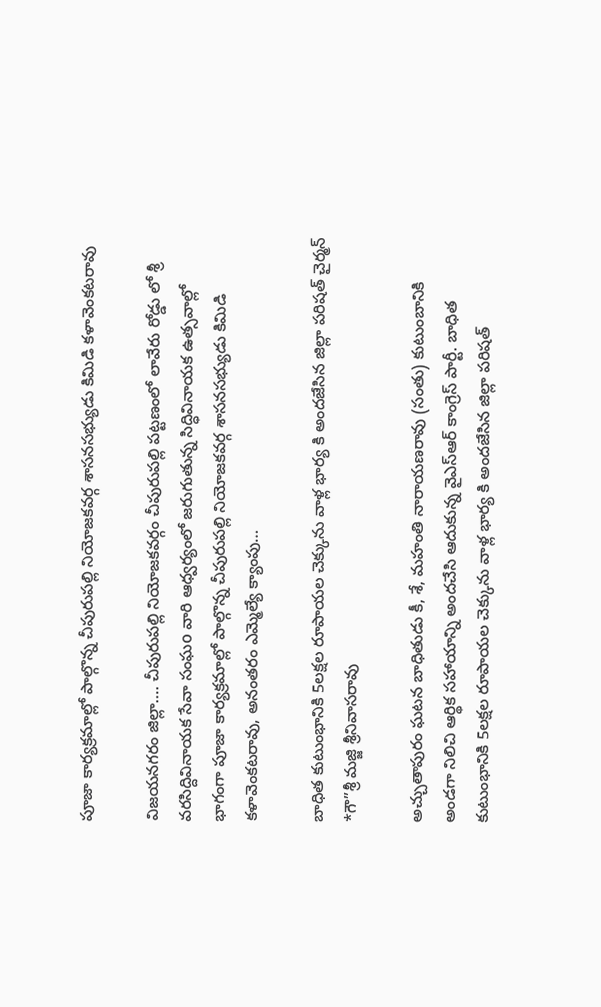పూజా కార్యక్రమాల్లో పాల్గొన్న చీపురుపల్లి నియోజకవర్గ శాసనసభ్యుడు కిమిడి కళావెంకటరావు

విజయనగరం జిల్లా…. చీపురుపల్లి నియోజకవర్గం చీపురుపల్లి పట్టణంలో లావేరు రోడ్డు లో శ్రీ వరసిద్దివినాయక సేవా సంఘo వారి ఆధ్వర్యంలో జరుగుతున్న సిద్ధివినాయక ఉత్సవాల్లో భాగంగా పూజా కార్యక్రమాల్లో పాల్గొన్న చీపురుపల్లి నియోజకవర్గ శాసనసభ్యుడు కిమిడి కళావెంకటరావు, అనంతరం ఎమ్మెల్యే క్యాంపు…

బాధిత కుటుంభానికి 5లక్షల రూపాయల చెక్కును వాళ్ల భార్య కి అందజేసిన జిల్లా పరిషత్ చైర్మన్ *గౌ”శ్రీ మజ్జి శ్రీనివాసరావు

అచ్చుతాపురం ఘటన బాధితుడు కీ, శే, మహంతి నారాయణరావు (సంతు) కుటుంబానికి అండగా నిలిచి ఆర్థిక సహాయాన్ని అందచేసి ఆదుకున్న వైఎస్ఆర్ కాంగ్రెస్ పార్టీ. బాధిత కుటుంభానికి 5లక్షల రూపాయల చెక్కును వాళ్ల భార్య కి అందజేసిన జిల్లా పరిషత్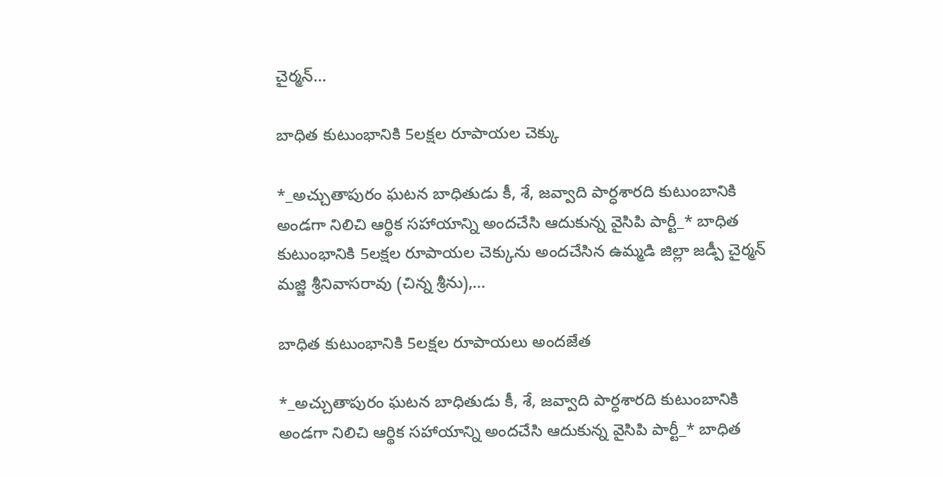చైర్మన్…

బాధిత కుటుంభానికి 5లక్షల రూపాయల చెక్కు

*_అచ్చుతాపురం ఘటన బాధితుడు కీ, శే, జవ్వాది పార్ధశారది కుటుంబానికి అండగా నిలిచి ఆర్థిక సహాయాన్ని అందచేసి ఆదుకున్న వైసిపి పార్టీ_* బాధిత కుటుంభానికి 5లక్షల రూపాయల చెక్కును అందచేసిన ఉమ్మడి జిల్లా జడ్పీ చైర్మన్ మజ్జి శ్రీనివాసరావు (చిన్న శ్రీను),…

బాధిత కుటుంభానికి 5లక్షల రూపాయలు అందజేత

*_అచ్చుతాపురం ఘటన బాధితుడు కీ, శే, జవ్వాది పార్ధశారది కుటుంబానికి అండగా నిలిచి ఆర్థిక సహాయాన్ని అందచేసి ఆదుకున్న వైసిపి పార్టీ_* బాధిత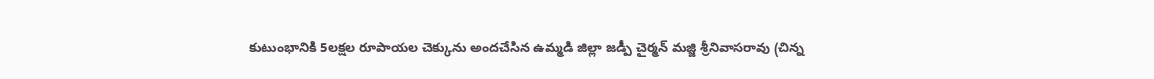కుటుంభానికి 5లక్షల రూపాయల చెక్కును అందచేసిన ఉమ్మడి జిల్లా జడ్పీ చైర్మన్ మజ్జి శ్రీనివాసరావు (చిన్న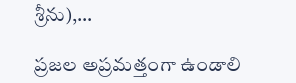శ్రీను),…

ప్రజల అప్రమత్తంగా ఉండాలి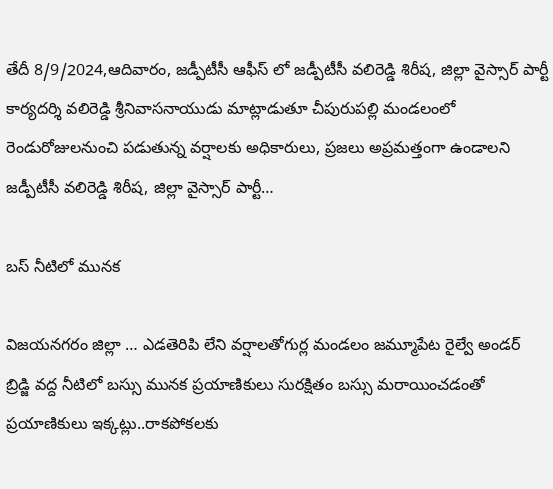తేదీ 8/9/2024,ఆదివారం, జడ్పీటీసీ ఆఫీస్ లో జడ్పీటీసీ వలిరెడ్డి శిరీష, జిల్లా వైస్సార్ పార్టీ కార్యదర్శి వలిరెడ్డి శ్రీనివాసనాయుడు మాట్లాడుతూ చీపురుపల్లి మండలంలో రెండురోజులనుంచి పడుతున్న వర్షాలకు అధికారులు, ప్రజలు అప్రమత్తంగా ఉండాలని జడ్పీటీసీ వలిరెడ్డి శిరీష, జిల్లా వైస్సార్ పార్టీ…

బస్ నీటిలో మునక

విజయనగరం జిల్లా … ఎడతెరిపి లేని వర్షాలతోగుర్ల మండలం జమ్మూపేట రైల్వే అండర్ బ్రిడ్జి వద్ద నీటిలో బస్సు మునక ప్రయాణికులు సురక్షితం బస్సు మరాయించడంతో ప్రయాణికులు ఇక్కట్లు..రాకపోకలకు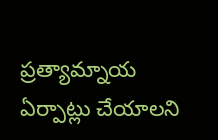ప్రత్యామ్నాయ ఏర్పాట్లు చేయాలని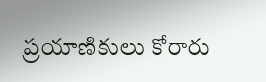ప్రయాణికులు కోరారు